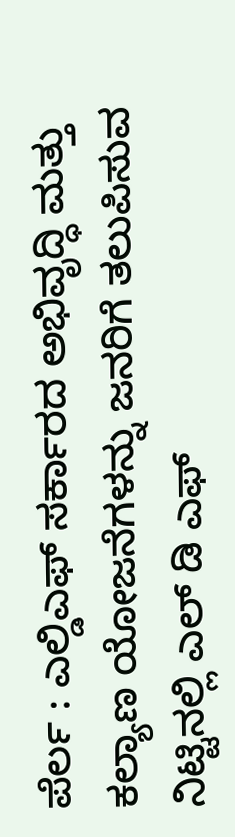ಪೆರ್ಲ : ಎಲ್ಡಿಎಫ್ ಸರ್ಕಾರದ ಅಭಿವೃದ್ಧಿ ಮತ್ತು ಕಲ್ಯಾಣ ಯೋಜನೆಗಳನ್ನು ಜನರಿಗೆ ತಲುಪಿಸುವ ನಿಟ್ಟಿನಲ್ಲಿ ಎಲ್ ಡಿ ಎಫ್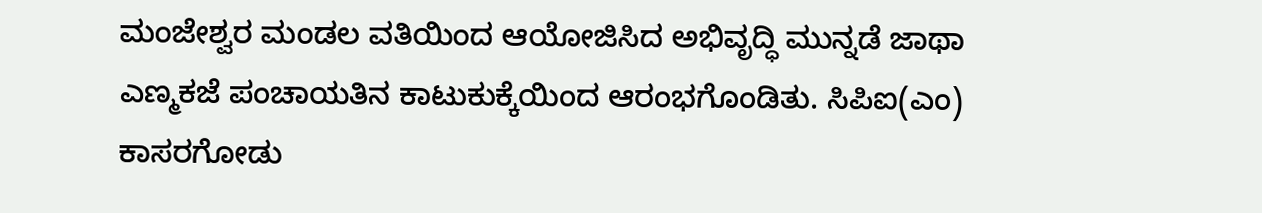ಮಂಜೇಶ್ವರ ಮಂಡಲ ವತಿಯಿಂದ ಆಯೋಜಿಸಿದ ಅಭಿವೃದ್ಧಿ ಮುನ್ನಡೆ ಜಾಥಾ ಎಣ್ಮಕಜೆ ಪಂಚಾಯತಿನ ಕಾಟುಕುಕ್ಕೆಯಿಂದ ಆರಂಭಗೊಂಡಿತು. ಸಿಪಿಐ(ಎಂ) ಕಾಸರಗೋಡು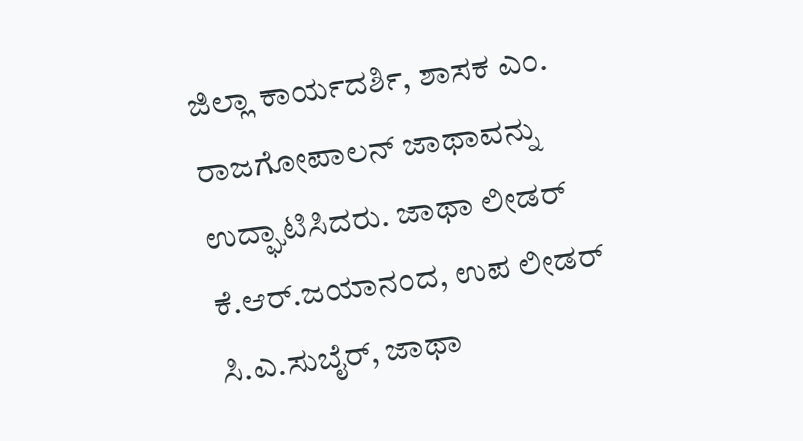ಜಿಲ್ಲಾ ಕಾರ್ಯದರ್ಶಿ, ಶಾಸಕ ಎಂ. ರಾಜಗೋಪಾಲನ್ ಜಾಥಾವನ್ನು ಉದ್ಘಾಟಿಸಿದರು. ಜಾಥಾ ಲೀಡರ್ ಕೆ.ಆರ್.ಜಯಾನಂದ, ಉಪ ಲೀಡರ್ ಸಿ.ಎ.ಸುಬೈರ್, ಜಾಥಾ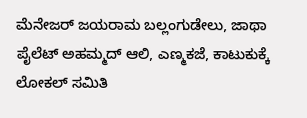ಮೆನೇಜರ್ ಜಯರಾಮ ಬಲ್ಲಂಗುಡೇಲು, ಜಾಥಾ ಪೈಲೆಟ್ ಅಹಮ್ಮದ್ ಆಲಿ, ಎಣ್ಮಕಜೆ, ಕಾಟುಕುಕ್ಕೆ ಲೋಕಲ್ ಸಮಿತಿ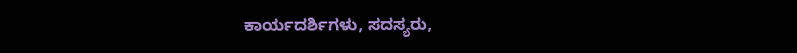ಕಾರ್ಯದರ್ಶಿಗಳು, ಸದಸ್ಯರು,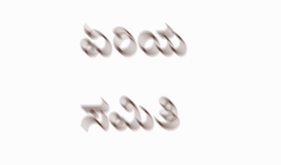ಏರಿಯ ಸಮಿತಿ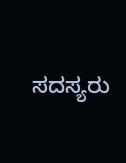ಸದಸ್ಯರು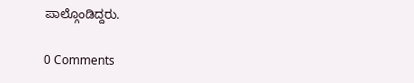ಪಾಲ್ಗೊಂಡಿದ್ದರು.

0 Comments